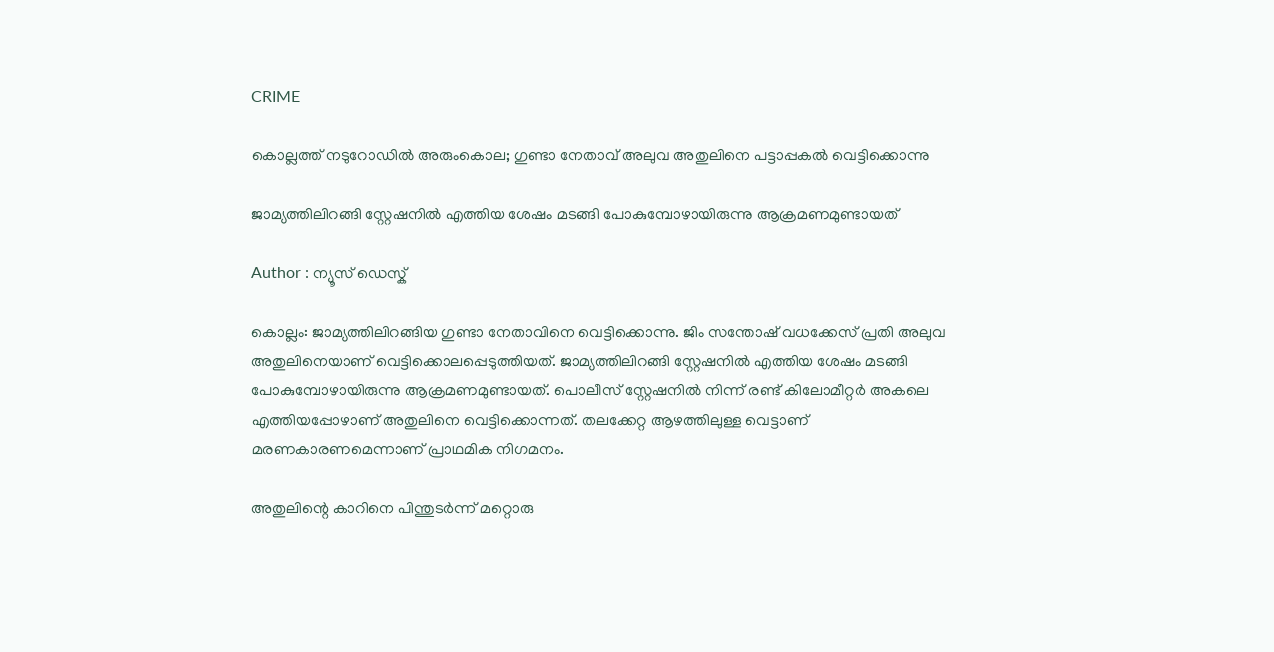CRIME

കൊല്ലത്ത് നടുറോഡിൽ അരുംകൊല; ഗുണ്ടാ നേതാവ് അലുവ അതുലിനെ പട്ടാപ്പകൽ വെട്ടിക്കൊന്നു

ജാമ്യത്തിലിറങ്ങി സ്റ്റേഷനിൽ എത്തിയ ശേഷം മടങ്ങി പോകുമ്പോഴായിരുന്നു ആക്രമണമുണ്ടായത്

Author : ന്യൂസ് ഡെസ്ക്

കൊല്ലം: ജാമ്യത്തിലിറങ്ങിയ ഗുണ്ടാ നേതാവിനെ വെട്ടിക്കൊന്നു. ജിം സന്തോഷ് വധക്കേസ് പ്രതി അലുവ അതുലിനെയാണ് വെട്ടിക്കൊലപ്പെടുത്തിയത്. ജാമ്യത്തിലിറങ്ങി സ്റ്റേഷനിൽ എത്തിയ ശേഷം മടങ്ങി പോകുമ്പോഴായിരുന്നു ആക്രമണമുണ്ടായത്. പൊലീസ് സ്റ്റേഷനിൽ നിന്ന് രണ്ട് കിലോമീറ്റർ അകലെ എത്തിയപ്പോഴാണ് അതുലിനെ വെട്ടിക്കൊന്നത്. തലക്കേറ്റ ആഴത്തിലുള്ള വെട്ടാണ് മരണകാരണമെന്നാണ് പ്രാഥമിക നിഗമനം.

അതുലിന്റെ കാറിനെ പിന്തുടര്‍ന്ന് മറ്റൊരു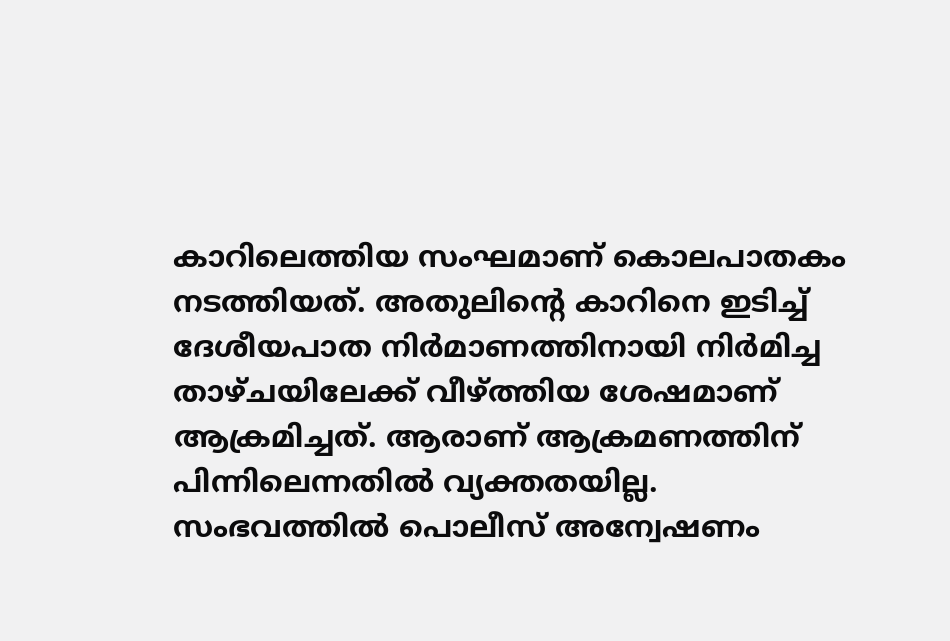കാറിലെത്തിയ സംഘമാണ് കൊലപാതകം നടത്തിയത്. അതുലിന്റെ കാറിനെ ഇടിച്ച് ദേശീയപാത നിര്‍മാണത്തിനായി നിര്‍മിച്ച താഴ്ചയിലേക്ക് വീഴ്ത്തിയ ശേഷമാണ് ആക്രമിച്ചത്. ആരാണ് ആക്രമണത്തിന് പിന്നിലെന്നതിൽ വ്യക്തതയില്ല. സംഭവത്തിൽ പൊലീസ് അന്വേഷണം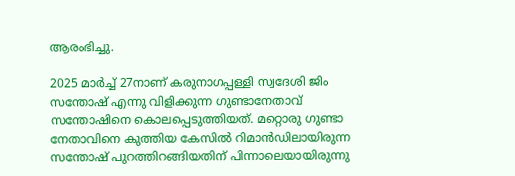ആരംഭിച്ചു.

2025 മാർച്ച് 27നാണ് കരുനാഗപ്പള്ളി സ്വദേശി ജിം സന്തോഷ് എന്നു വിളിക്കുന്ന ഗുണ്ടാനേതാവ് സന്തോഷിനെ കൊലപ്പെടുത്തിയത്. മറ്റൊരു ഗുണ്ടാ നേതാവിനെ കുത്തിയ കേസില്‍ റിമാന്‍ഡിലായിരുന്ന സന്തോഷ് പുറത്തിറങ്ങിയതിന് പിന്നാലെയായിരുന്നു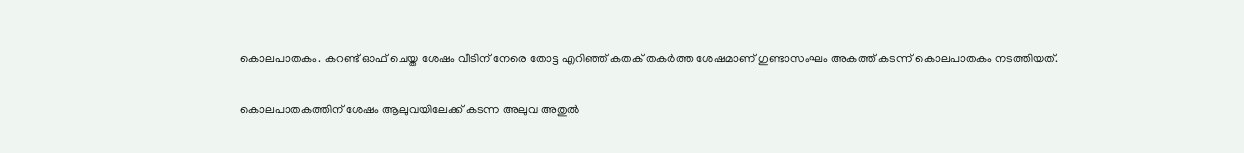കൊലപാതകം. കറണ്ട് ഓഫ്‌ ചെയ്ത ശേഷം വീടിന് നേരെ തോട്ട എറിഞ്ഞ് കതക് തകർത്ത ശേഷമാണ് ഗുണ്ടാസംഘം അകത്ത് കടന്ന് കൊലപാതകം നടത്തിയത്.

കൊലപാതകത്തിന് ശേഷം ആലുവയിലേക്ക് കടന്ന അലുവ അതുൽ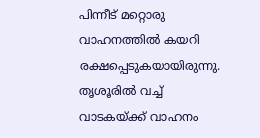പിന്നീട് മറ്റൊരു വാഹനത്തിൽ കയറി രക്ഷപ്പെടുകയായിരുന്നു. തൃശൂരിൽ വച്ച് വാടകയ്ക്ക് വാഹനം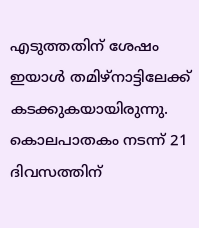എടുത്തതിന് ശേഷം ഇയാൾ തമിഴ്നാട്ടിലേക്ക് കടക്കുകയായിരുന്നു. കൊലപാതകം നടന്ന് 21 ദിവസത്തിന്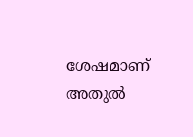ശേഷമാണ് അതുൽ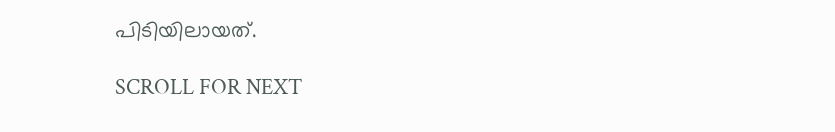പിടിയിലായത്.

SCROLL FOR NEXT